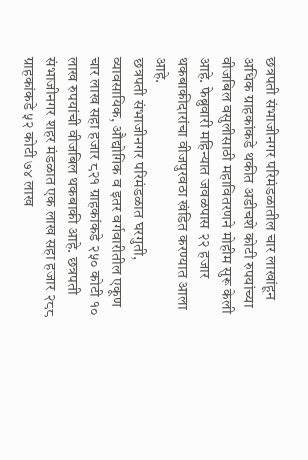छत्रपती संभाजीनगर परिमंडळातील चार लाखांहून अधिक ग्राहकांकडे थकीत अडीचशे कोटी रुपयांच्या वीजबिल वसुलीसाठी महावितरणने मोहीम सुरू केली आहे. फेब्रुवारी महिन्यात जवळपास २२ हजार थकबाकीदारांचा वीजपुरवठा खंडित करण्यात आला आहे.
छत्रपती संभाजीनगर परिमंडळात घरगुती, व्यावसायिक, औद्योगिक व इतर वर्गवारीतील एकूण चार लाख सहा हजार ८२१ ग्राहकांकडे २५० कोटी १० लाख रुपयांची वीजबिल थकबाकी आहे. छत्रपती संभाजीनगर शहर मंडळात एक लाख सहा हजार २८८ ग्राहकांकडे ५२ कोटी ७४ लाख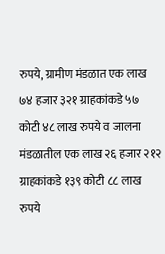रुपये, ग्रामीण मंडळात एक लाख ७४ हजार ३२१ ग्राहकांकडे ५७ कोटी ४८ लाख रुपये व जालना मंडळातील एक लाख २६ हजार २१२ ग्राहकांकडे १३९ कोटी ८८ लाख रुपये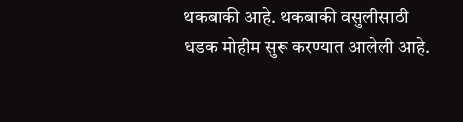थकबाकी आहे. थकबाकी वसुलीसाठी धडक मोहीम सुरू करण्यात आलेली आहे.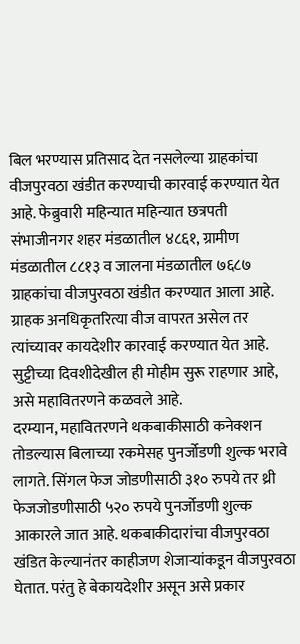बिल भरण्यास प्रतिसाद देत नसलेल्या ग्राहकांचा वीजपुरवठा खंडीत करण्याची कारवाई करण्यात येत आहे. फेब्रुवारी महिन्यात महिन्यात छत्रपती संभाजीनगर शहर मंडळातील ४८६१, ग्रामीण मंडळातील ८८१३ व जालना मंडळातील ७६८७ ग्राहकांचा वीजपुरवठा खंडीत करण्यात आला आहे. ग्राहक अनधिकृतरित्या वीज वापरत असेल तर त्यांच्यावर कायदेशीर कारवाई करण्यात येत आहे. सुट्टीच्या दिवशीदेखील ही मोहीम सुरू राहणार आहे, असे महावितरणने कळवले आहे.
दरम्यान, महावितरणने थकबाकीसाठी कनेक्शन तोडल्यास बिलाच्या रकमेसह पुनर्जोडणी शुल्क भरावे लागते. सिंगल फेज जोडणीसाठी ३१० रुपये तर थ्री फेजजोडणीसाठी ५२० रुपये पुनर्जोडणी शुल्क आकारले जात आहे. थकबाकीदारांचा वीजपुरवठा खंडित केल्यानंतर काहीजण शेजाऱ्यांकडून वीजपुरवठा घेतात. परंतु हे बेकायदेशीर असून असे प्रकार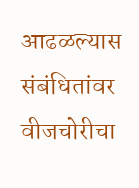आढळल्यास संबंधितांवर वीजचोरीचा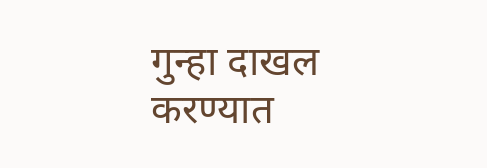गुन्हा दाखल करण्यात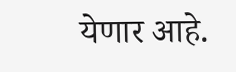येणार आहे.